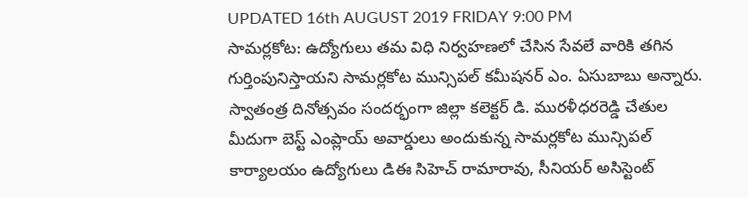UPDATED 16th AUGUST 2019 FRIDAY 9:00 PM
సామర్లకోట: ఉద్యోగులు తమ విధి నిర్వహణలో చేసిన సేవలే వారికి తగిన గుర్తింపునిస్తాయని సామర్లకోట మున్సిపల్ కమీషనర్ ఎం. ఏసుబాబు అన్నారు. స్వాతంత్ర దినోత్సవం సందర్భంగా జిల్లా కలెక్టర్ డి. మురళీధరరెడ్డి చేతుల మీదుగా బెస్ట్ ఎంప్లాయ్ అవార్డులు అందుకున్న సామర్లకోట మున్సిపల్ కార్యాలయం ఉద్యోగులు డిఈ సిహెచ్ రామారావు, సీనియర్ అసిస్టెంట్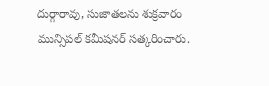దుర్గారావు, సుజాతలను శుక్రవారం మున్సిపల్ కమీషనర్ సత్కరించారు.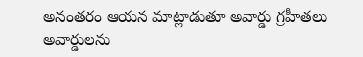అనంతరం ఆయన మాట్లాడుతూ అవార్డు గ్రహీతలు అవార్డులను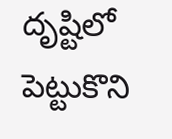దృష్టిలో పెట్టుకొని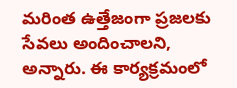మరింత ఉత్తేజంగా ప్రజలకు సేవలు అందించాలని, అన్నారు. ఈ కార్యక్రమంలో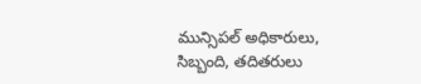మున్సిపల్ అధికారులు, సిబ్బంది, తదితరులు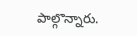పాల్గొన్నారు.